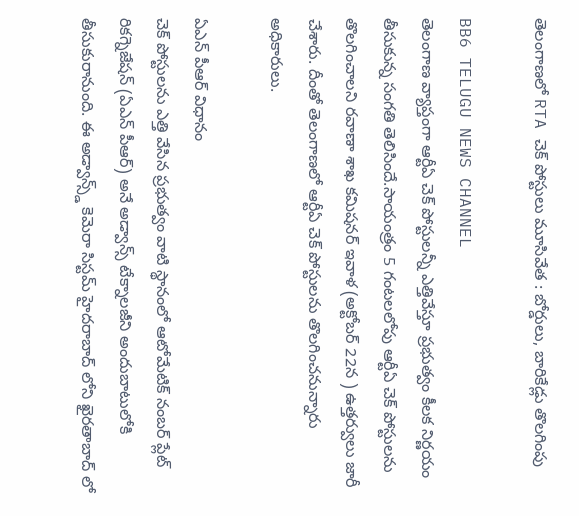తెలంగాణలో RTA చెక్ పోస్టులు మూసివేత : బోర్డులు, బారికేడ్లు తొలగింపు

BB6 TELUGU NEWS CHANNEL
తెలంగాణ వ్యాప్తంగా ఆర్టీఏ చెక్ పోస్టులన్నీ ఎత్తివేస్తూ ప్రభుత్వం కీలక నిర్ణయం తీసుకున్న సంగతి తెలిసిందే.సాయంత్రం 5 గంటలలోపు ఆర్టీఏ చెక్ పోస్టులను తొలగించాలని రవాణా శాఖ కమిషనర్ ఇవాళ (అక్టోబర్ 22న ) ఉత్తర్వులు జారీ చేశారు. దీంతో తెలంగాణలో ఆర్టీఏ చెక్ పోస్టులను తొలగించనున్నారు అధికారులు.

ఏఎన్ పీఆర్ విధానం
చెక్ పోస్టులను ఎత్తి వేసిన ప్రభుత్వం వాటి స్థానంలో ఆటోమేటిక్ నంబర్ ప్లేట్ రికగ్నెజేషన్ (ఏఎన్ పీఆర్) అనే అడ్వాన్స్ టేక్నాలజీని అందుబాటులోకి తీసుకురానుంది. ఈ అడ్వాన్స్డ్ కెమెరా సిస్టమ్ హైదరాబాద్ లోని ఖైరతాబాద్ లో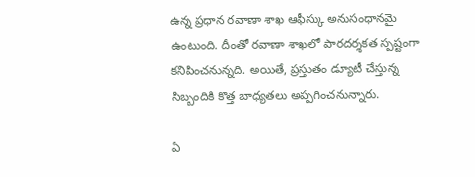ఉన్న ప్రధాన రవాణా శాఖ ఆఫీస్కు అనుసంధానమై ఉంటుంది. దీంతో రవాణా శాఖలో పారదర్శకత స్పష్టంగా కనిపించనున్నది. అయితే, ప్రస్తుతం డ్యూటీ చేస్తున్న సిబ్బందికి కొత్త బాధ్యతలు అప్పగించనున్నారు.

ఏ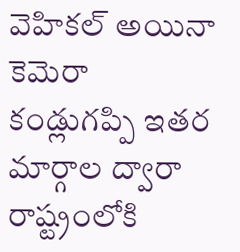వెహికల్ అయినా కెమెరా కండ్లుగప్పి ఇతర మార్గాల ద్వారా రాష్ట్రంలోకి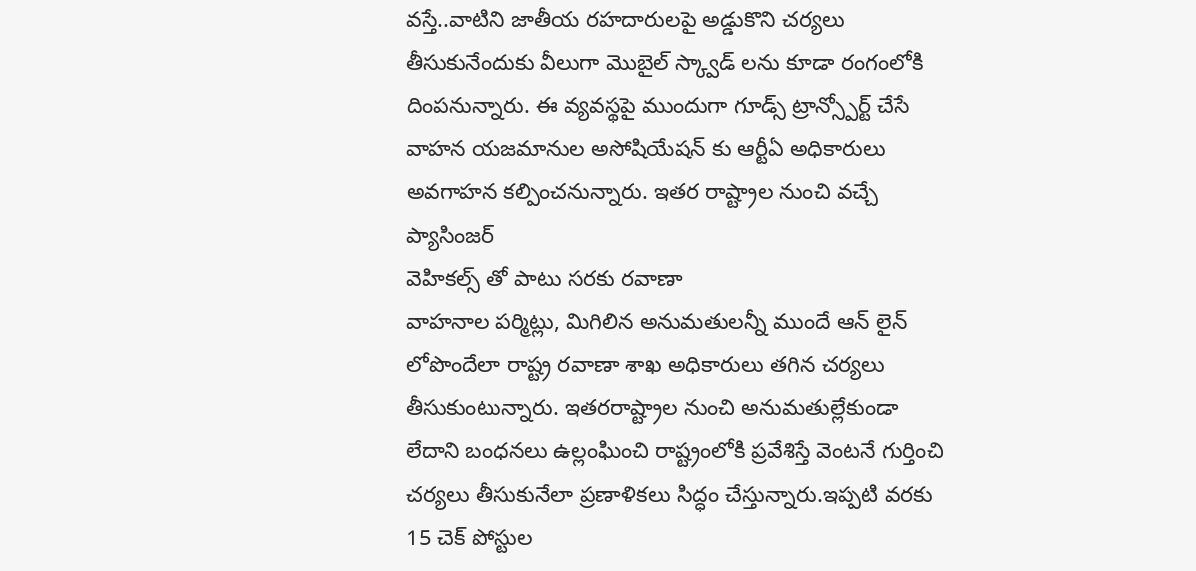వస్తే..వాటిని జాతీయ రహదారులపై అడ్డుకొని చర్యలు తీసుకునేందుకు వీలుగా మొబైల్ స్క్వాడ్ లను కూడా రంగంలోకి దింపనున్నారు. ఈ వ్యవస్థపై ముందుగా గూడ్స్ ట్రాన్స్పోర్ట్ చేసే వాహన యజమానుల అసోషియేషన్ కు ఆర్టీఏ అధికారులు అవగాహన కల్పించనున్నారు. ఇతర రాష్ట్రాల నుంచి వచ్చే ప్యాసింజర్
వెహికల్స్ తో పాటు సరకు రవాణా
వాహనాల పర్మిట్లు, మిగిలిన అనుమతులన్నీ ముందే ఆన్ లైన్ లోపొందేలా రాష్ట్ర రవాణా శాఖ అధికారులు తగిన చర్యలు తీసుకుంటున్నారు. ఇతరరాష్ట్రాల నుంచి అనుమతుల్లేకుండా లేదాని బంధనలు ఉల్లంఘించి రాష్ట్రంలోకి ప్రవేశిస్తే వెంటనే గుర్తించి చర్యలు తీసుకునేలా ప్రణాళికలు సిద్ధం చేస్తున్నారు.ఇప్పటి వరకు 15 చెక్ పోస్టుల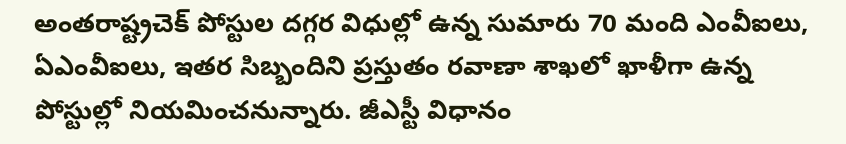అంతరాష్ట్రచెక్ పోస్టుల దగ్గర విధుల్లో ఉన్న సుమారు 70 మంది ఎంవీఐలు, ఏఎంవీఐలు, ఇతర సిబ్బందిని ప్రస్తుతం రవాణా శాఖలో ఖాళీగా ఉన్న పోస్టుల్లో నియమించనున్నారు. జీఎస్టీ విధానం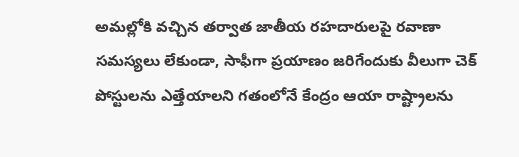అమల్లోకి వచ్చిన తర్వాత జాతీయ రహదారులపై రవాణా సమస్యలు లేకుండా, సాఫీగా ప్రయాణం జరిగేందుకు వీలుగా చెక్ పోస్టులను ఎత్తేయాలని గతంలోనే కేంద్రం ఆయా రాష్ట్రాలను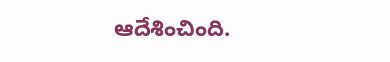ఆదేశించింది.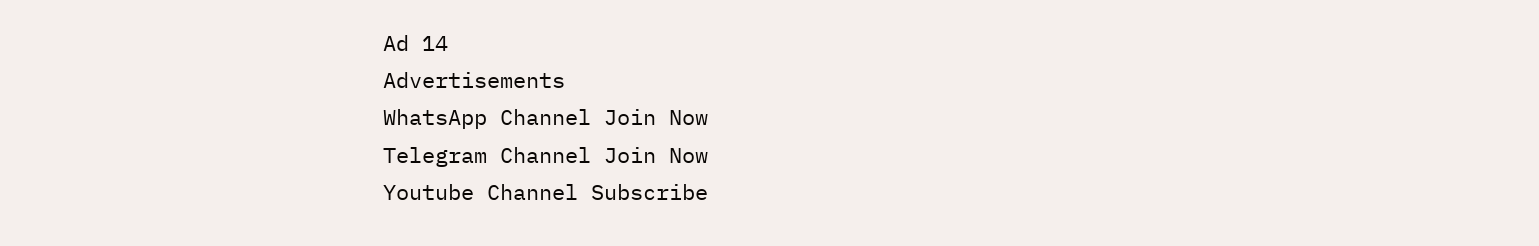Ad 14
Advertisements
WhatsApp Channel Join Now
Telegram Channel Join Now
Youtube Channel Subscribe